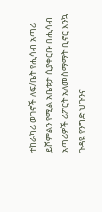ተከራካሪ ወገኖች ለፍ/ቤት የሒሳብ አጣሪ ይሾምልን የሚል አቤቱታ ሲያቀርቡ በሒሳብ አጣሪዎች ሪፖርት አለመስማማት ቢኖር እንኳ ጉዳዩ የንግድ ህጉንና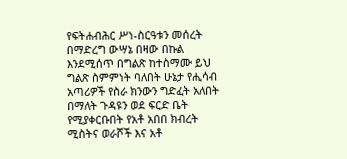የፍትሐብሕር ሥነ-ስርዓቱን መሰረት በማድረግ ውሣኔ በዛው በኩል እንደሚሰጥ በግልጽ ከተስማሙ ይህ ግልጽ ስምምነት ባለበት ሁኔታ የሒሳብ አጣሪዎች የስራ ክንውን ግድፈት አለበት በማለት ጉዳዩን ወደ ፍርድ ቤት የሚያቀርቡበት የአቶ አበበ ክብረት ሚስትና ወራሾች እና አቶ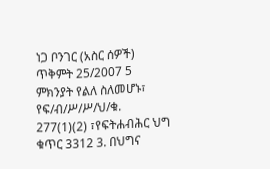ነጋ ቦንገር (አስር ሰዎች) ጥቅምት 25/2007 5 ምክንያት የልለ ስለመሆኑ፣ የፍ/ብ/ሥ/ሥ/ህ/ቁ. 277(1)(2) ፣የፍትሐብሕር ህግ ቁጥር 3312 3. በህግና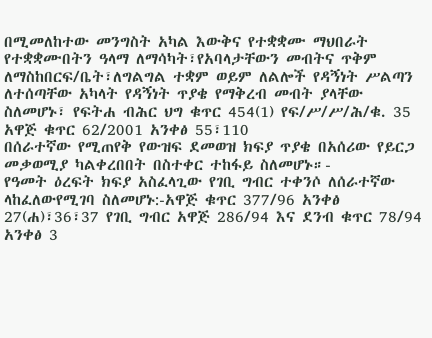በሚመለከተው መንግስት አካል እውቅና የተቋቋሙ ማህበራት የተቋቋሙበትን ዓላማ ለማሳካት፣የአባላታቸውን መብትና ጥቅም ለማስከበርፍ/ቤት፣ለግልግል ተቋም ወይም ለልሎች የዳኝነት ሥልጣን ለተሰጣቸው አካላት የዳኝነት ጥያቄ የማቅረብ መብት ያላቸው ስለመሆኑ፣ የፍትሐ ብሕር ህግ ቁጥር 454(1) የፍ/ሥ/ሥ/ሕ/ቁ. 35 አዋጅ ቁጥር 62/2001 አንቀፅ 55፣110
በሰራተኛው የሚጠየቅ የውዝፍ ደመወዝ ክፍያ ጥያቄ በአሰሪው የይርጋ መቃወሚያ ካልቀረበበት በስተቀር ተከፋይ ስለመሆኑ።-
የዓመት ዕረፍት ክፍያ አስፈላጊው የገቢ ግብር ተቀንሶ ለሰራተኛው ላከፈለውየሚገባ ስለመሆኑ:-አዋጅ ቁጥር 377/96 አንቀፅ 27(ሐ)፣36፣37 የገቢ ግብር አዋጅ 286/94 እና ደንብ ቁጥር 78/94 አንቀፅ 3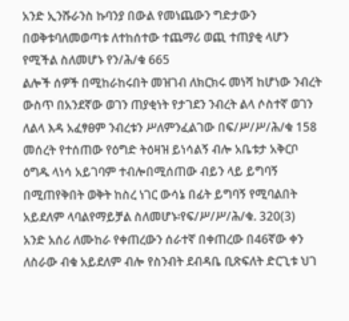አንድ ኢንሹራንስ ኩባንያ በውል የመነጨውን ግድታውን በወቅቱባለመወጣቱ ለተከሰተው ተጨማሪ ወጪ ተጠያቂ ላሆን የሚችል ስለመሆኑ የን/ሕ/ቁ 665
ልሎች ሰዎች በሚከራከሩበት መዝገብ ለክርክሩ መነሻ ከሆነው ንብረት ውስጥ በአንደኛው ወገን ጠያቂነት የታገደን ንብረት ልላ ሶስተኛ ወገን ለልላ እዳ አፈፃፀም ንብረቱን ሥለምንፈልገው በፍ/ሥ/ሥ/ሕ/ቁ 158 መሰረት የተሰጠው የዕግድ ትዕዛዝ ይነሳልኝ ብሎ አቤቱታ አቅርቦ ዕግዱ ላነሳ አይገባም ተብሎበሚሰጠው ብይን ላይ ይግባኝ በሚጠየቅበት ወቅት ከስረ ነገር ውሳኔ በፊት ይግባኝ የሚባልበት አይደለም ላባልየማይቻል ስለመሆኑ፡የፍ/ሥ/ሥ/ሕ/ቁ. 320(3)
አንድ አሰሪ ለሙከራ የቀጠረውን ሰራተኛ በቀጠረው በ46ኛው ቀን ለስራው ብቁ አይደለም ብሎ የስንብት ደብዳቤ ቢጽፍለት ድርጊቱ ህገ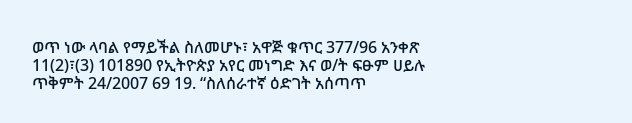ወጥ ነው ላባል የማይችል ስለመሆኑ፣ አዋጅ ቁጥር 377/96 አንቀጽ 11(2)፣(3) 101890 የኢትዮጵያ አየር መነግድ እና ወ/ት ፍፁም ሀይሉ ጥቅምት 24/2007 69 19. “ስለሰራተኛ ዕድገት አሰጣጥ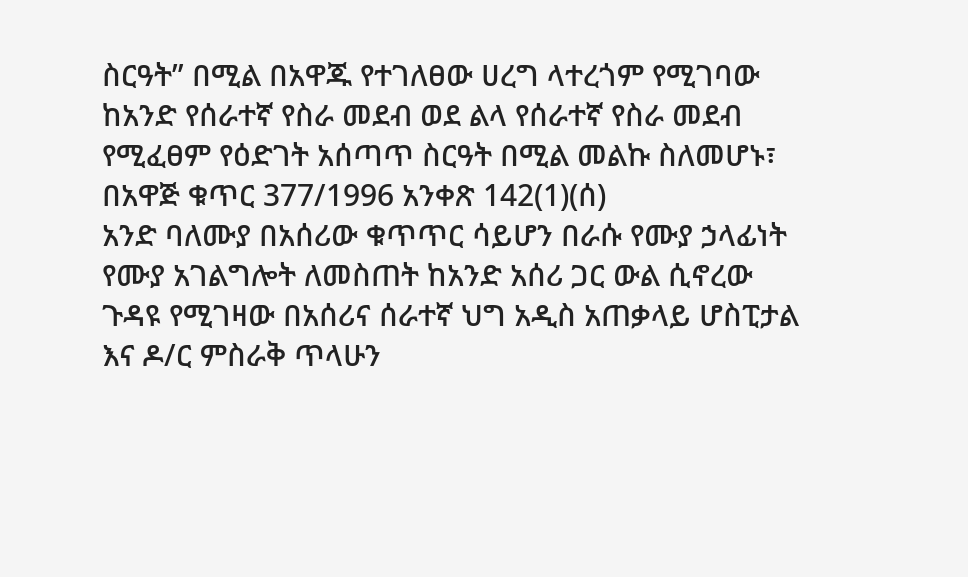ስርዓት” በሚል በአዋጁ የተገለፀው ሀረግ ላተረጎም የሚገባው ከአንድ የሰራተኛ የስራ መደብ ወደ ልላ የሰራተኛ የስራ መደብ የሚፈፀም የዕድገት አሰጣጥ ስርዓት በሚል መልኩ ስለመሆኑ፣ በአዋጅ ቁጥር 377/1996 አንቀጽ 142(1)(ሰ)
አንድ ባለሙያ በአሰሪው ቁጥጥር ሳይሆን በራሱ የሙያ ኃላፊነት የሙያ አገልግሎት ለመስጠት ከአንድ አሰሪ ጋር ውል ሲኖረው ጉዳዩ የሚገዛው በአሰሪና ሰራተኛ ህግ አዲስ አጠቃላይ ሆስፒታል እና ዶ/ር ምስራቅ ጥላሁን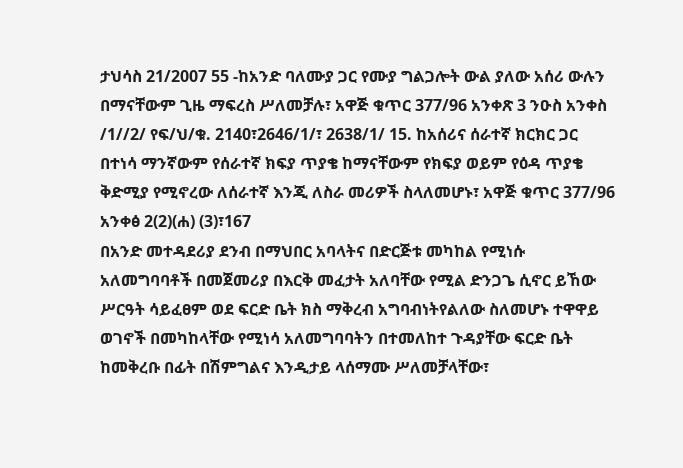ታህሳስ 21/2007 55 -ከአንድ ባለሙያ ጋር የሙያ ግልጋሎት ውል ያለው አሰሪ ውሉን በማናቸውም ጊዜ ማፍረስ ሥለመቻሉ፣ አዋጅ ቁጥር 377/96 አንቀጽ 3 ንዑስ አንቀስ /1//2/ የፍ/ህ/ቁ. 2140፣2646/1/፣ 2638/1/ 15. ከአሰሪና ሰራተኛ ክርክር ጋር በተነሳ ማንኛውም የሰራተኛ ክፍያ ጥያቄ ከማናቸውም የክፍያ ወይም የዕዳ ጥያቄ ቅድሚያ የሚኖረው ለሰራተኛ እንጂ ለስራ መሪዎች ስላለመሆኑ፣ አዋጅ ቁጥር 377/96 አንቀፅ 2(2)(ሐ) (3)፣167
በአንድ መተዳደሪያ ደንብ በማህበር አባላትና በድርጅቱ መካከል የሚነሱ አለመግባባቶች በመጀመሪያ በእርቅ መፈታት አለባቸው የሚል ድንጋጌ ሲኖር ይኸው ሥርዓት ሳይፈፀም ወደ ፍርድ ቤት ክስ ማቅረብ አግባብነትየልለው ስለመሆኑ ተዋዋይ ወገኖች በመካከላቸው የሚነሳ አለመግባባትን በተመለከተ ጉዳያቸው ፍርድ ቤት ከመቅረቡ በፊት በሽምግልና እንዲታይ ላሰማሙ ሥለመቻላቸው፣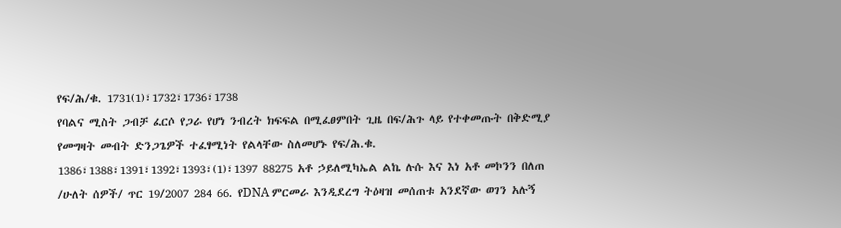የፍ/ሕ/ቁ. 1731(1)፣1732፣1736፣1738
የባልና ሚስት ጋብቻ ፈርሶ የጋራ የሆነ ንብረት ክፍፍል በሚፈፀምበት ጊዜ በፍ/ሕጉ ላይ የተቀመጡት በቅድሚያ የመግዛት መብት ድንጋጌዎች ተፈፃሚነት የልላቸው ስለመሆኑ የፍ/ሕ.ቁ. 1386፣1388፣1391፣1392፣1393፣(1)፣1397 88275 አቶ ኃይለሚካኤል ልኬ ሉሱ እና እነ አቶ መኮንን በለጠ /ሁለት ሰዎች/ ጥር 19/2007 284 66. የDNA ምርመራ እንዲደረግ ትዕዛዝ መሰጠቱ አንደኛው ወገን አሉኝ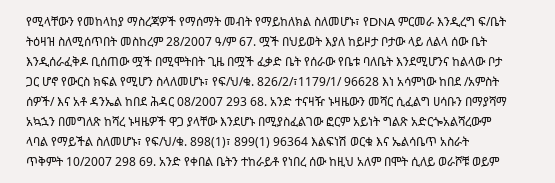የሚላቸውን የመከላከያ ማስረጃዎች የማሰማት መብት የማይከለክል ስለመሆኑ፣ የDNA ምርመራ እንዲረግ ፍ/ቤት ትዕዛዝ ስለሚሰጥበት መስከረም 28/2007 ዓ/ም 67. ሟች በህይወት እያለ ከይዞታ ቦታው ላይ ለልላ ሰው ቤት እንዲሰራፈቅዶ ቢሰጠው ሟች በሚሞትበት ጊዜ በሟች ፈቃድ ቤት የሰራው የቤቱ ባለቤት እንደሚሆንና ከልላው ቦታ ጋር ሆኖ የውርስ ክፍል የሚሆን ስላለመሆኑ፣ የፍ/ህ/ቁ. 826/2/፣1179/1/ 96628 እነ አሳምነው ከበደ /አምስት ሰዎች/ እና አቶ ዳንኤል ከበደ ሕዳር 08/2007 293 68. አንድ ተናዛዥ ኑዛዜውን መሻር ሲፈልግ ሀሳቡን በማያሻማ አኳኋን በመግለጽ ከሻረ ኑዛዜዎች ዋጋ ያላቸው እንደሆኑ በሚያስፈልገው ፎርም አይነት ግልጽ አድርጐአልሻረውም ላባል የማይችል ስለመሆኑ፣ የፍ/ህ/ቁ. 898(1)፣ 899(1) 96364 እልፍነሽ ወርቁ እና ኤልሳቤጥ አስራት ጥቅምት 10/2007 298 69. አንድ የቀበል ቤትን ተከራይቶ የነበረ ሰው ከዚህ አለም በሞት ሲለይ ወራሾቹ ወይም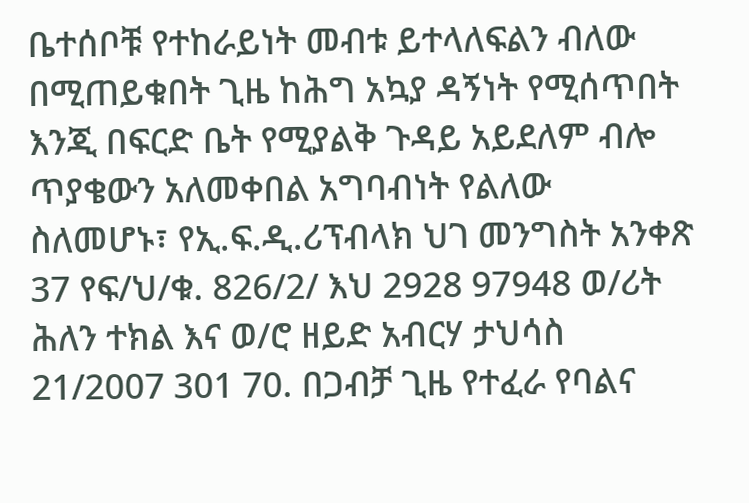ቤተሰቦቹ የተከራይነት መብቱ ይተላለፍልን ብለው በሚጠይቁበት ጊዜ ከሕግ አኳያ ዳኝነት የሚሰጥበት እንጂ በፍርድ ቤት የሚያልቅ ጉዳይ አይደለም ብሎ ጥያቄውን አለመቀበል አግባብነት የልለው ስለመሆኑ፣ የኢ.ፍ.ዲ.ሪፕብላክ ህገ መንግስት አንቀጽ 37 የፍ/ህ/ቁ. 826/2/ እህ 2928 97948 ወ/ሪት ሕለን ተክል እና ወ/ሮ ዘይድ አብርሃ ታህሳስ 21/2007 301 70. በጋብቻ ጊዜ የተፈራ የባልና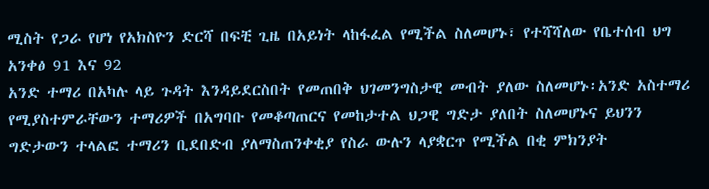ሚስት የጋራ የሆነ የአክስዮን ድርሻ በፍቺ ጊዜ በአይነት ላከፋፈል የሚችል ስለመሆኑ፣ የተሻሻለው የቤተሰብ ህግ አንቀፅ 91 እና 92
አንድ ተማሪ በአካሉ ላይ ጉዳት እንዳይደርስበት የመጠበቅ ህገመንግስታዊ መብት ያለው ስለመሆኑ፡አንድ አስተማሪ የሚያስተምራቸውን ተማሪዎች በአግባቡ የመቆጣጠርና የመከታተል ህጋዊ ግድታ ያለበት ስለመሆኑና ይህንን ግድታውን ተላልፎ ተማሪን ቢደበድብ ያለማስጠንቀቂያ የስራ ውሉን ላያቋርጥ የሚችል በቂ ምክንያት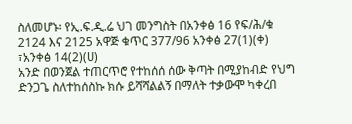ስለመሆኑ፡ የኢ.ፍ.ዲ.ሬ ህገ መንግስት በአንቀፅ 16 የፍ/ሕ/ቁ 2124 እና 2125 አዋጅ ቁጥር 377/96 አንቀፅ 27(1)(ቀ) ፣አንቀፅ 14(2)(ሀ)
አንድ በወንጀል ተጠርጥሮ የተከሰሰ ሰው ቅጣት በሚያከብድ የህግ ድንጋጌ ስለተከሰስኩ ክሱ ይሻሻልልኝ በማለት ተቃውሞ ካቀረበ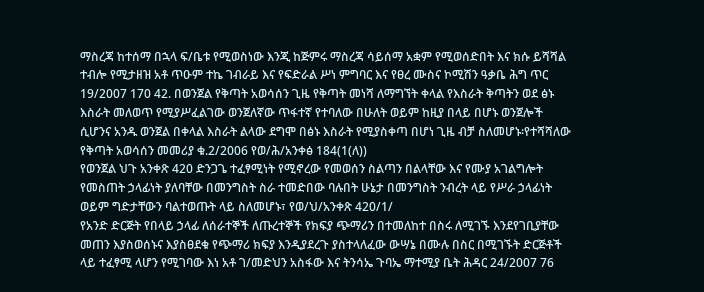ማስረጃ ከተሰማ በኋላ ፍ/ቤቱ የሚወስነው እንጂ ከጅምሩ ማስረጃ ሳይሰማ አቋም የሚወሰድበት እና ክሱ ይሻሻል ተብሎ የሚታዘዝ አቶ ጥዑም ተኬ ገብራይ እና የፍድራል ሥነ ምግባር እና የፀረ ሙስና ኮሚሽን ዓቃቤ ሕግ ጥር 19/2007 170 42. በወንጀል የቅጣት አወሳሰን ጊዜ የቅጣት መነሻ ለማግኘት ቀላል የእስራት ቅጣትን ወደ ፅኑ እስራት መለወጥ የሚያሥፈልገው ወንጀለኛው ጥፋተኛ የተባለው በሁለት ወይም ከዚያ በላይ በሆኑ ወንጀሎች ሲሆንና አንዱ ወንጀል በቀላል እስራት ልላው ደግሞ በፅኑ እስራት የሚያስቀጣ በሆነ ጊዜ ብቻ ስለመሆኑ፡የተሻሻለው የቅጣት አወሳሰን መመሪያ ቁ.2/2006 የወ/ሕ/አንቀፅ 184(1(ለ))
የወንጀል ህጉ አንቀጽ 420 ድንጋጌ ተፈፃሚነት የሚኖረው የመወሰን ስልጣን በልላቸው እና የሙያ አገልግሎት የመስጠት ኃላፊነት ያለባቸው በመንግስት ስራ ተመድበው ባሉበት ሁኔታ በመንግስት ንብረት ላይ የሥራ ኃላፊነት ወይም ግድታቸውን ባልተወጡት ላይ ስለመሆኑ፣ የወ/ህ/አንቀጽ 420/1/
የአንድ ድርጅት የበላይ ኃላፊ ለሰራተኞች ለጡረተኞች የክፍያ ጭማሪን በተመለከተ በስሩ ለሚገኙ እንደየገቢያቸው መጠን እያስወሰኑና እያስፀደቁ የጭማሪ ክፍያ እንዲያደረጉ ያስተላለፈው ውሣኔ በሙሉ በስር በሚገኙት ድርጅቶች ላይ ተፈፃሚ ላሆን የሚገባው እነ አቶ ገ/መድህን አስፋው እና ትንሳኤ ጉባኤ ማተሚያ ቤት ሕዳር 24/2007 76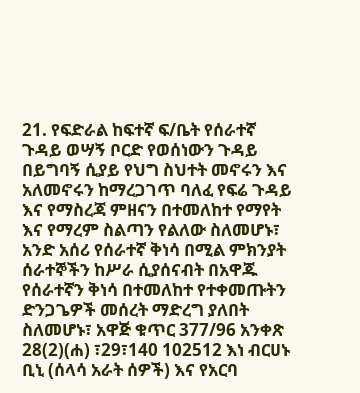21. የፍድራል ከፍተኛ ፍ/ቤት የሰራተኛ ጉዳይ ወሣኝ ቦርድ የወሰነውን ጉዳይ በይግባኝ ሲያይ የህግ ስህተት መኖሩን እና አለመኖሩን ከማረጋገጥ ባለፈ የፍሬ ጉዳይ እና የማስረጃ ምዘናን በተመለከተ የማየት እና የማረም ስልጣን የልለው ስለመሆኑ፣ አንድ አሰሪ የሰራተኛ ቅነሳ በሚል ምክንያት ሰራተኞችን ከሥራ ሲያሰናብት በአዋጁ የሰራተኛን ቅነሳ በተመለከተ የተቀመጡትን ድንጋጌዎች መሰረት ማድረግ ያለበት ስለመሆኑ፣ አዋጅ ቁጥር 377/96 አንቀጽ 28(2)(ሐ) ፣29፣140 102512 እነ ብርሀኑ ቢኒ (ሰላሳ አራት ሰዎች) እና የአርባ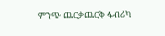ምንጭ ጨርቃጨርቅ ፋብሪካ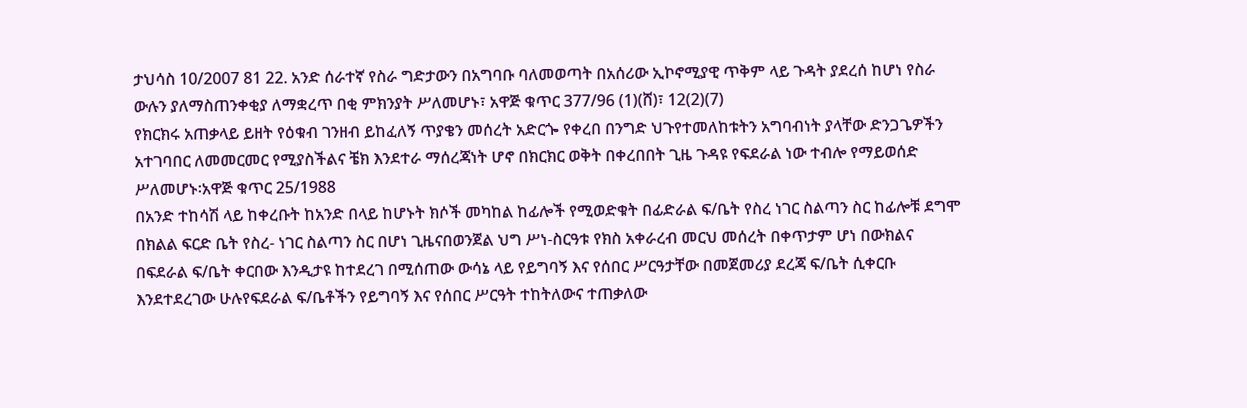ታህሳስ 10/2007 81 22. አንድ ሰራተኛ የስራ ግድታውን በአግባቡ ባለመወጣት በአሰሪው ኢኮኖሚያዊ ጥቅም ላይ ጉዳት ያደረሰ ከሆነ የስራ ውሉን ያለማስጠንቀቂያ ለማቋረጥ በቂ ምክንያት ሥለመሆኑ፣ አዋጅ ቁጥር 377/96 (1)(ሸ)፣ 12(2)(7)
የክርክሩ አጠቃላይ ይዘት የዕቁብ ገንዘብ ይከፈለኝ ጥያቄን መሰረት አድርጐ የቀረበ በንግድ ህጉየተመለከቱትን አግባብነት ያላቸው ድንጋጌዎችን አተገባበር ለመመርመር የሚያስችልና ቼክ እንደተራ ማሰረጃነት ሆኖ በክርክር ወቅት በቀረበበት ጊዜ ጉዳዩ የፍደራል ነው ተብሎ የማይወሰድ ሥለመሆኑ፡አዋጅ ቁጥር 25/1988
በአንድ ተከሳሽ ላይ ከቀረቡት ከአንድ በላይ ከሆኑት ክሶች መካከል ከፊሎች የሚወድቁት በፊድራል ፍ/ቤት የስረ ነገር ስልጣን ስር ከፊሎቹ ደግሞ በክልል ፍርድ ቤት የስረ- ነገር ስልጣን ስር በሆነ ጊዜናበወንጀል ህግ ሥነ-ስርዓቱ የክስ አቀራረብ መርህ መሰረት በቀጥታም ሆነ በውክልና በፍደራል ፍ/ቤት ቀርበው እንዲታዩ ከተደረገ በሚሰጠው ውሳኔ ላይ የይግባኝ እና የሰበር ሥርዓታቸው በመጀመሪያ ደረጃ ፍ/ቤት ሲቀርቡ እንደተደረገው ሁሉየፍደራል ፍ/ቤቶችን የይግባኝ እና የሰበር ሥርዓት ተከትለውና ተጠቃለው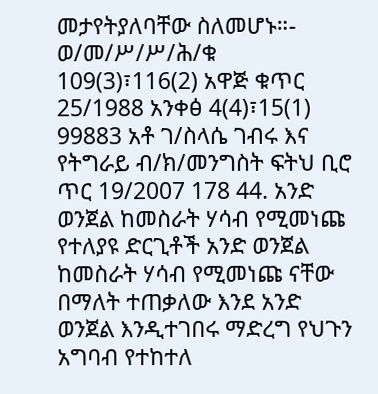መታየትያለባቸው ስለመሆኑ።- ወ/መ/ሥ/ሥ/ሕ/ቁ 109(3)፣116(2) አዋጅ ቁጥር 25/1988 አንቀፅ 4(4)፣15(1) 99883 አቶ ገ/ስላሴ ገብሩ እና የትግራይ ብ/ክ/መንግስት ፍትህ ቢሮ ጥር 19/2007 178 44. አንድ ወንጀል ከመስራት ሃሳብ የሚመነጩ የተለያዩ ድርጊቶች አንድ ወንጀል ከመስራት ሃሳብ የሚመነጩ ናቸው በማለት ተጠቃለው እንደ አንድ ወንጀል እንዲተገበሩ ማድረግ የህጉን አግባብ የተከተለ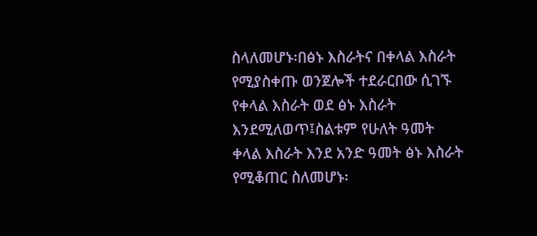ስላለመሆኑ፡በፅኑ እስራትና በቀላል እስራት የሚያስቀጡ ወንጀሎች ተደራርበው ሲገኙ የቀላል እስራት ወደ ፅኑ እስራት እንደሚለወጥ፤ስልቱም የሁለት ዓመት ቀላል እስራት እንደ አንድ ዓመት ፅኑ እስራት የሚቆጠር ስለመሆኑ፡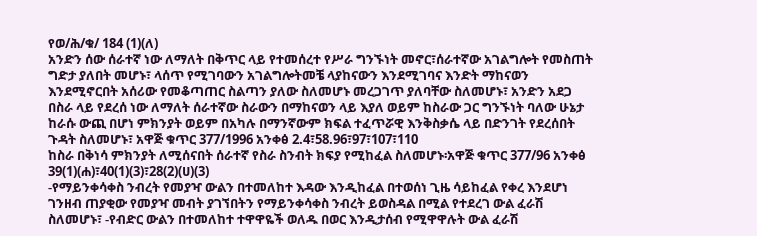የወ/ሕ/ቁ/ 184 (1)(ለ)
አንድን ሰው ሰራተኛ ነው ለማለት በቅጥር ላይ የተመሰረተ የሥራ ግንኙነት መኖር፣ሰራተኛው አገልግሎት የመስጠት ግድታ ያለበት መሆኑ፣ ላሰጥ የሚገባውን አገልግሎትመቼ ላያከናውን እንደሚገባና እንድት ማከናወን እንደሚኖርበት አሰሪው የመቆጣጠር ስልጣን ያለው ስለመሆኑ መረጋገጥ ያለባቸው ስለመሆኑ፣ አንድን አደጋ በስራ ላይ የደረሰ ነው ለማለት ሰራተኛው ስራውን በማከናወን ላይ እያለ ወይም ከስራው ጋር ግንኙነት ባለው ሁኔታ ከራሱ ውጪ በሆነ ምክንያት ወይም በአካሉ በማንኛውም ክፍል ተፈጥሯዊ እንቅስቃሴ ላይ በድንገት የደረሰበት ጉዳት ስለመሆኑ፣ አዋጅ ቁጥር 377/1996 አንቀፅ 2.4፣58.96፣97፣107፣110
ከስራ በቅነሳ ምክንያት ለሚሰናበት ሰራተኛ የስራ ስንብት ክፍያ የሚከፈል ስለመሆኑ፡አዋጅ ቁጥር 377/96 አንቀፅ 39(1)(ሐ)፣40(1)(3)፣28(2)(ሀ)(3)
-የማይንቀሳቀስ ንብረት የመያዣ ውልን በተመለከተ እዳው እንዲከፈል በተወሰነ ጊዜ ሳይከፈል የቀረ እንደሆነ ገንዘብ ጠያቂው የመያዣ መብት ያገኘበትን የማይንቀሳቀስ ንብረት ይወስዳል በሚል የተደረገ ውል ፈራሽ ስለመሆኑ፣ -የብድር ውልን በተመለከተ ተዋዋዬች ወለዱ በወር እንዲታሰብ የሚዋዋሉት ውል ፈራሽ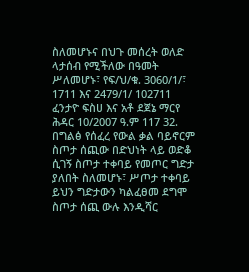ስለመሆኑና በህጉ መሰረት ወለድ ላታሰብ የሚችለው በዓመት ሥለመሆኑ፣ የፍ/ህ/ቁ. 3060/1/፣ 1711 እና 2479/1/ 102711 ፈንታዮ ፍስሀ እና አቶ ደጀኔ ማርየ ሕዳር 10/2007 ዓ.ም 117 32. በግልፅ የሰፈረ የውል ቃል ባይኖርም ስጦታ ሰጪው በድህነት ላይ ወድቆ ሲገኝ ስጦታ ተቀባይ የመጦር ግድታ ያለበት ስለመሆኑ፣ ሥጦታ ተቀባይ ይህን ግድታውን ካልፈፀመ ደግሞ ስጦታ ሰጪ ውሉ እንዲሻር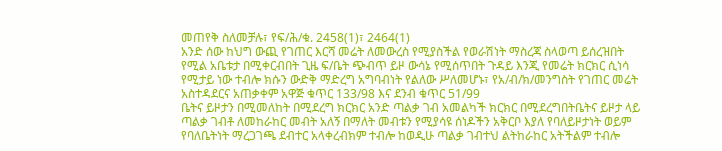መጠየቅ ስለመቻሉ፣ የፍ/ሕ/ቁ. 2458(1)፣ 2464(1)
አንድ ሰው ከህግ ውጪ የገጠር እርሻ መሬት ለመውረስ የሚያስችል የወራሽነት ማስረጃ ስላወጣ ይሰረዝበት የሚል አቤቱታ በሚቀርብበት ጊዜ ፍ/ቤት ጭብጥ ይዞ ውሳኔ የሚሰጥበት ጉዳይ እንጂ የመሬት ክርክር ሲነሳ የሚታይ ነው ተብሎ ክሱን ውድቅ ማድረግ አግባብነት የልለው ሥለመሆኑ፣ የአ/ብ/ክ/መንግስት የገጠር መሬት አስተዳደርና አጠቃቀም አዋጅ ቁጥር 133/98 እና ደንብ ቁጥር 51/99
ቤትና ይዞታን በሚመለከት በሚደረግ ክርክር አንድ ጣልቃ ገብ አመልካች ክርክር በሚደረግበትቤትና ይዞታ ላይ ጣልቃ ገብቶ ለመከራከር መብት አለኝ በማለት መብቱን የሚያሳዩ ሰነዶችን አቅርቦ እያለ የባለይዞታነት ወይም የባለቤትነት ማረጋገጫ ደብተር አላቀረብክም ተብሎ ከወዲሁ ጣልቃ ገብተህ ልትከራከር አትችልም ተብሎ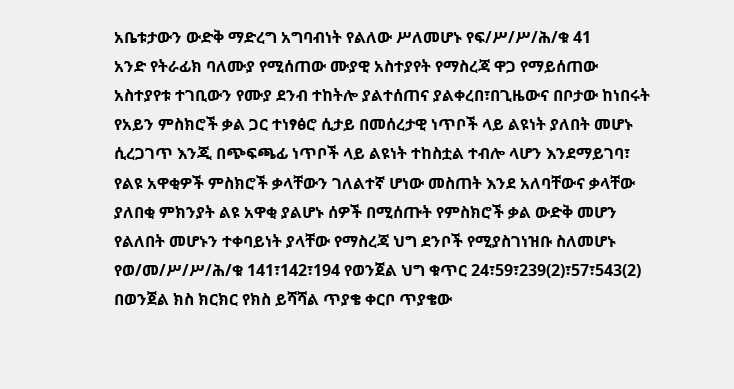አቤቱታውን ውድቅ ማድረግ አግባብነት የልለው ሥለመሆኑ የፍ/ሥ/ሥ/ሕ/ቁ 41
አንድ የትራፊክ ባለሙያ የሚሰጠው ሙያዊ አስተያየት የማስረጃ ዋጋ የማይሰጠው አስተያየቱ ተገቢውን የሙያ ደንብ ተከትሎ ያልተሰጠና ያልቀረበ፣በጊዜውና በቦታው ከነበሩት የአይን ምስክሮች ቃል ጋር ተነፃፅሮ ሲታይ በመሰረታዊ ነጥቦች ላይ ልዩነት ያለበት መሆኑ ሲረጋገጥ እንጂ በጭፍጫፊ ነጥቦች ላይ ልዩነት ተከስቷል ተብሎ ላሆን እንደማይገባ፣ የልዩ አዋቂዎች ምስክሮች ቃላቸውን ገለልተኛ ሆነው መስጠት እንደ አለባቸውና ቃላቸው ያለበቂ ምክንያት ልዩ አዋቂ ያልሆኑ ሰዎች በሚሰጡት የምስክሮች ቃል ውድቅ መሆን የልለበት መሆኑን ተቀባይነት ያላቸው የማስረጃ ህግ ደንቦች የሚያስገነዝቡ ስለመሆኑ የወ/መ/ሥ/ሥ/ሕ/ቁ 141፣142፣194 የወንጀል ህግ ቁጥር 24፣59፣239(2)፣57፣543(2)
በወንጀል ክስ ክርክር የክስ ይሻሻል ጥያቄ ቀርቦ ጥያቄው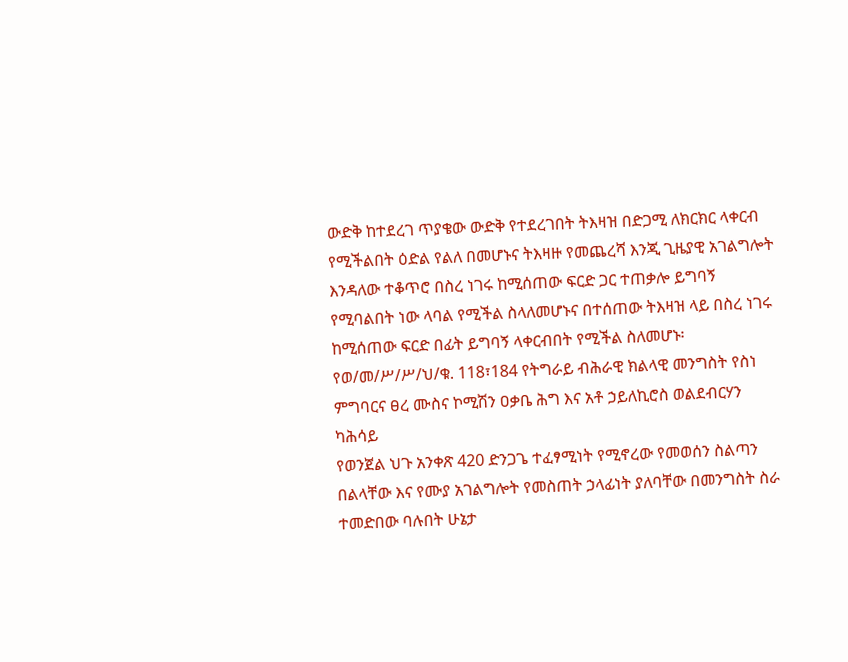ውድቅ ከተደረገ ጥያቄው ውድቅ የተደረገበት ትእዛዝ በድጋሚ ለክርክር ላቀርብ የሚችልበት ዕድል የልለ በመሆኑና ትእዛዙ የመጨረሻ እንጂ ጊዜያዊ አገልግሎት እንዳለው ተቆጥሮ በስረ ነገሩ ከሚሰጠው ፍርድ ጋር ተጠቃሎ ይግባኝ የሚባልበት ነው ላባል የሚችል ስላለመሆኑና በተሰጠው ትእዛዝ ላይ በስረ ነገሩ ከሚሰጠው ፍርድ በፊት ይግባኝ ላቀርብበት የሚችል ስለመሆኑ፡የወ/መ/ሥ/ሥ/ህ/ቁ. 118፣184 የትግራይ ብሕራዊ ክልላዊ መንግስት የስነ ምግባርና ፀረ ሙስና ኮሚሽን ዐቃቤ ሕግ እና አቶ ኃይለኪሮስ ወልደብርሃን ካሕሳይ
የወንጀል ህጉ አንቀጽ 420 ድንጋጌ ተፈፃሚነት የሚኖረው የመወሰን ስልጣን በልላቸው እና የሙያ አገልግሎት የመስጠት ኃላፊነት ያለባቸው በመንግስት ስራ ተመድበው ባሉበት ሁኔታ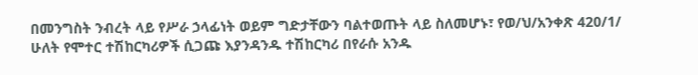በመንግስት ንብረት ላይ የሥራ ኃላፊነት ወይም ግድታቸውን ባልተወጡት ላይ ስለመሆኑ፣ የወ/ህ/አንቀጽ 420/1/
ሁለት የሞተር ተሽከርካሪዎች ሲጋጩ እያንዳንዱ ተሽከርካሪ በየራሱ አንዱ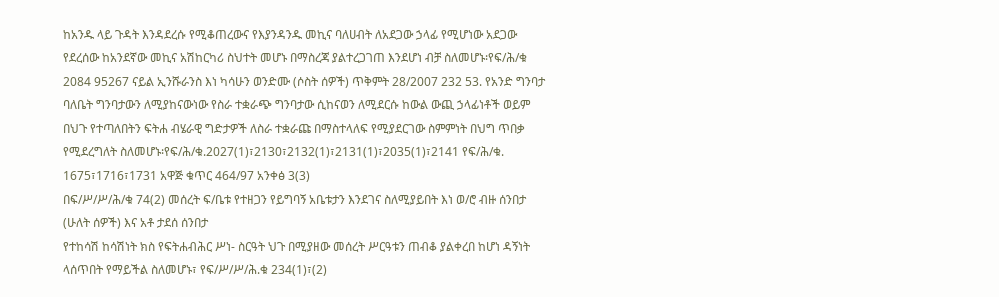ከአንዱ ላይ ጉዳት እንዳደረሱ የሚቆጠረውና የእያንዳንዱ መኪና ባለሀብት ለአደጋው ኃላፊ የሚሆነው አደጋው የደረሰው ከአንደኛው መኪና አሽከርካሪ ስህተት መሆኑ በማስረጃ ያልተረጋገጠ እንደሆነ ብቻ ስለመሆኑ፡የፍ/ሕ/ቁ 2084 95267 ናይል ኢንሹራንስ እነ ካሳሁን ወንድሙ (ሶስት ሰዎች) ጥቅምት 28/2007 232 53. የአንድ ግንባታ ባለቤት ግንባታውን ለሚያከናውነው የስራ ተቋራጭ ግንባታው ሲከናወን ለሚደርሱ ከውል ውጪ ኃላፊነቶች ወይም በህጉ የተጣለበትን ፍትሐ ብሄራዊ ግድታዎች ለስራ ተቋራጩ በማስተላለፍ የሚያደርገው ስምምነት በህግ ጥበቃ የሚደረግለት ስለመሆኑ፡የፍ/ሕ/ቁ.2027(1)፣2130፣2132(1)፣2131(1)፣2035(1)፣2141 የፍ/ሕ/ቁ. 1675፣1716፣1731 አዋጅ ቁጥር 464/97 አንቀፅ 3(3)
በፍ/ሥ/ሥ/ሕ/ቁ 74(2) መሰረት ፍ/ቤቱ የተዘጋን የይግባኝ አቤቱታን እንደገና ስለሚያይበት እነ ወ/ሮ ብዙ ሰንበታ (ሁለት ሰዎች) እና አቶ ታደሰ ሰንበታ
የተከሳሽ ከሳሽነት ክስ የፍትሐብሕር ሥነ- ስርዓት ህጉ በሚያዘው መሰረት ሥርዓቱን ጠብቆ ያልቀረበ ከሆነ ዳኝነት ላሰጥበት የማይችል ስለመሆኑ፣ የፍ/ሥ/ሥ/ሕ.ቁ 234(1)፣(2)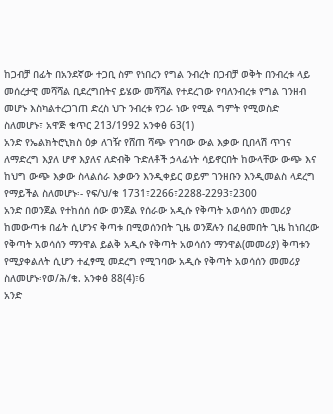ከጋብቻ በፊት በአንደኛው ተጋቢ ስም የነበረን የግል ንብረት በጋብቻ ወቅት በንብረቱ ላይ መሰረታዊ መሻሻል ቢደረግበትና ይሄው መሻሻል የተደረገው የባለንብረቱ የግል ገንዘብ መሆኑ እስካልተረጋገጠ ድረስ ህጉ ንብረቱ የጋራ ነው የሚል ግምት የሚወስድ ስለመሆኑ፣ አዋጅ ቁጥር 213/1992 አንቀፅ 63(1)
አንድ የኤልክትሮኒክስ ዕቃ ለገዥ የሸጠ ሻጭ የገባው ውል እቃው ቢበላሽ ጥገና ለማድረግ እያለ ሆኖ እያለና ለድብቅ ጉድለቶች ኃላፊነት ሳይኖርበት ከውላቸው ውጭ እና ከህግ ውጭ እቃው ስላልሰራ እቃውን እንዲቀይር ወይም ገንዘቡን እንዲመልስ ላደረግ የማይችል ስለመሆኑ፡- የፍ/ህ/ቁ 1731፣2266፣2288-2293፣2300
አንድ በወንጀል የተከሰሰ ሰው ወንጀል የሰራው አዲሱ የቅጣት አወሳሰን መመሪያ ከመውጣቱ በፊት ሲሆንና ቅጣቱ በሚወሰንበት ጊዜ ወንጀሉን በፈፀመበት ጊዜ ከነበረው የቅጣት አወሳሰን ማንዋል ይልቅ አዲሱ የቅጣት አወሳሰን ማንዋል(መመሪያ) ቅጣቱን የሚያቀልለት ሲሆን ተፈፃሚ መደረግ የሚገባው አዲሱ የቅጣት አወሳሰን መመሪያ ስለመሆኑ፡የወ/ሕ/ቁ. አንቀፅ 88(4)፣6
አንድ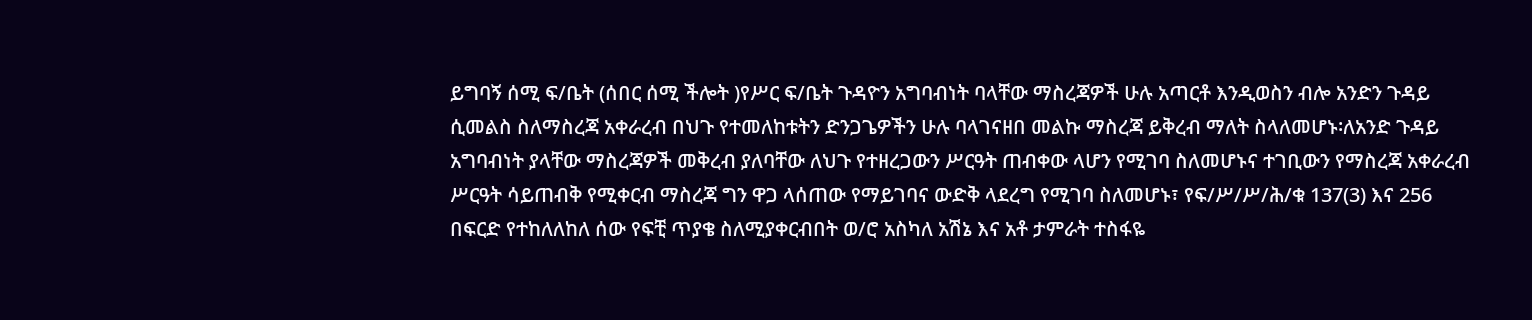ይግባኝ ሰሚ ፍ/ቤት (ሰበር ሰሚ ችሎት )የሥር ፍ/ቤት ጉዳዮን አግባብነት ባላቸው ማስረጃዎች ሁሉ አጣርቶ እንዲወስን ብሎ አንድን ጉዳይ ሲመልስ ስለማስረጃ አቀራረብ በህጉ የተመለከቱትን ድንጋጌዎችን ሁሉ ባላገናዘበ መልኩ ማስረጃ ይቅረብ ማለት ስላለመሆኑ፡ለአንድ ጉዳይ አግባብነት ያላቸው ማስረጃዎች መቅረብ ያለባቸው ለህጉ የተዘረጋውን ሥርዓት ጠብቀው ላሆን የሚገባ ስለመሆኑና ተገቢውን የማስረጃ አቀራረብ ሥርዓት ሳይጠብቅ የሚቀርብ ማስረጃ ግን ዋጋ ላሰጠው የማይገባና ውድቅ ላደረግ የሚገባ ስለመሆኑ፣ የፍ/ሥ/ሥ/ሕ/ቁ 137(3) እና 256
በፍርድ የተከለለከለ ሰው የፍቺ ጥያቄ ስለሚያቀርብበት ወ/ሮ አስካለ አሽኔ እና አቶ ታምራት ተስፋዬ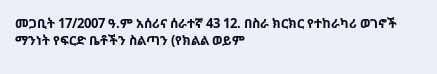መጋቢት 17/2007 ዓ.ም አሰሪና ሰራተኛ 43 12. በስራ ክርክር የተከራካሪ ወገኖች ማንነት የፍርድ ቤቶችን ስልጣን (የክልል ወይም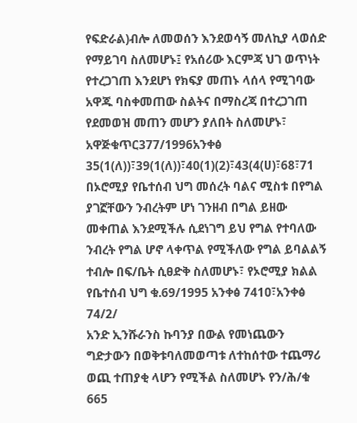የፍድራል)ብሎ ለመወሰን እንደወሳኝ መለኪያ ላወሰድ የማይገባ ስለመሆኑ፤ የአሰሪው እርምጃ ህገ ወጥነት የተረጋገጠ እንደሆነ የክፍያ መጠኑ ላሰላ የሚገባው አዋጁ ባስቀመጠው ስልትና በማስረጃ በተረጋገጠ የደመወዝ መጠን መሆን ያለበት ስለመሆኑ፣ አዋጅቁጥር377/1996አንቀፅ 35(1(ለ))፣39(1(ለ))፣40(1)(2)፣43(4(ሀ)፣68፣71
በኦሮሚያ የቤተሰብ ህግ መሰረት ባልና ሚስቱ በየግል ያገኟቸውን ንብረትም ሆነ ገንዘብ በግል ይዘው መቀጠል እንደሚችሉ ሲደነገግ ይህ የግል የተባለው ንብረት የግል ሆኖ ላቀጥል የሚችለው የግል ይባልልኝ ተብሎ በፍ/ቤት ሲፀድቅ ስለመሆኑ፣ የኦሮሚያ ክልል የቤተሰብ ህግ ቁ.69/1995 አንቀፅ 741ዐ፣አንቀፅ 74/2/
አንድ ኢንሹራንስ ኩባንያ በውል የመነጨውን ግድታውን በወቅቱባለመወጣቱ ለተከሰተው ተጨማሪ ወጪ ተጠያቂ ላሆን የሚችል ስለመሆኑ የን/ሕ/ቁ 665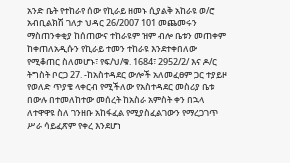አንድ ቤት የተከራየ ሰው የኪራይ ዘመኑ ሲያልቅ አከራዩ ወ/ሮ አብቢልክሽ ገለታ ህዳር 26/2007 101 መጨመሩን ማስጠንቀቂያ ከሰጠውና ተከራዩም ዝም ብሎ ቤቱን መጠቀም ከቀጠለአዲሱን የኪራይ ተመን ተከራዩ እንደተቀበለው የሚቆጠር ስለመሆኑ፣ የፍ/ህ/ቁ. 1684፣ 2952/2/ እና ዶ/ር ትግስት ቦርጋ 27. -ከአስተዳደር ውሎች አለመፈፀም ጋር ተያይዞ የወለድ ጥያቄ ላቀርብ የሚችለው የአስተዳደር መስሪያ ቤቱ በውሉ በተመለከተው መሰረት ከአስራ አምስት ቀን በኋላ ለተዋዋዩ ስለ ገንዘቡ አከፋፈል የሚያስፈልገውን የማረጋገጥ ሥራ ሳይፈጽም የቀረ እንደሆነ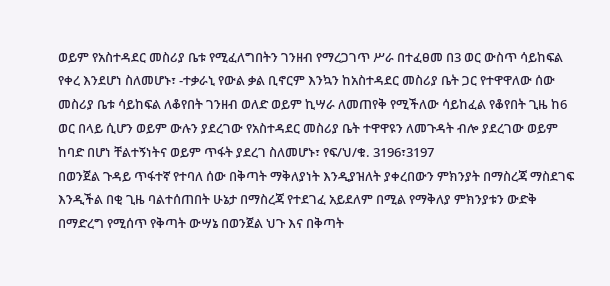ወይም የአስተዳደር መስሪያ ቤቱ የሚፈለግበትን ገንዘብ የማረጋገጥ ሥራ በተፈፀመ በ3 ወር ውስጥ ሳይከፍል የቀረ እንደሆነ ስለመሆኑ፣ -ተቃራኒ የውል ቃል ቢኖርም እንኳን ከአስተዳደር መስሪያ ቤት ጋር የተዋዋለው ሰው መስሪያ ቤቱ ሳይከፍል ለቆየበት ገንዘብ ወለድ ወይም ኪሣራ ለመጠየቅ የሚችለው ሳይከፈል የቆየበት ጊዜ ከ6 ወር በላይ ሲሆን ወይም ውሉን ያደረገው የአስተዳደር መስሪያ ቤት ተዋዋዩን ለመጉዳት ብሎ ያደረገው ወይም ከባድ በሆነ ቸልተኝነትና ወይም ጥፋት ያደረገ ስለመሆኑ፣ የፍ/ህ/ቁ. 3196፣3197
በወንጀል ጉዳይ ጥፋተኛ የተባለ ሰው በቅጣት ማቅለያነት እንዲያዝለት ያቀረበውን ምክንያት በማስረጃ ማስደገፍ እንዲችል በቂ ጊዜ ባልተሰጠበት ሁኔታ በማስረጃ የተደገፈ አይደለም በሚል የማቅለያ ምክንያቱን ውድቅ በማድረግ የሚሰጥ የቅጣት ውሣኔ በወንጀል ህጉ እና በቅጣት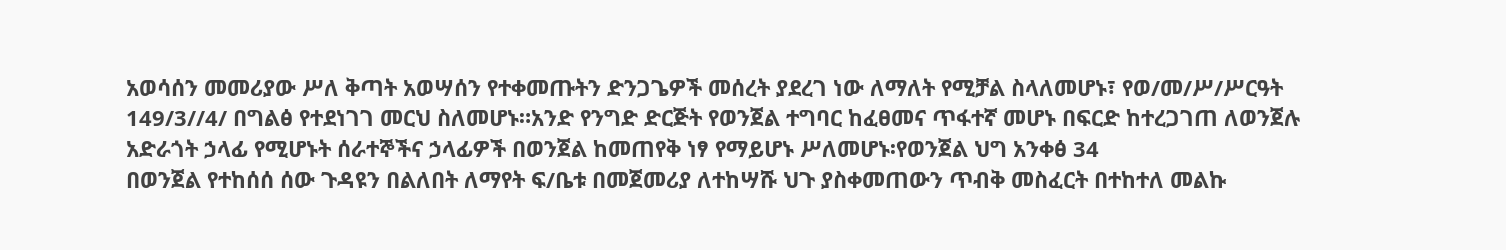አወሳሰን መመሪያው ሥለ ቅጣት አወሣሰን የተቀመጡትን ድንጋጌዎች መሰረት ያደረገ ነው ለማለት የሚቻል ስላለመሆኑ፣ የወ/መ/ሥ/ሥርዓት 149/3//4/ በግልፅ የተደነገገ መርህ ስለመሆኑ።አንድ የንግድ ድርጅት የወንጀል ተግባር ከፈፀመና ጥፋተኛ መሆኑ በፍርድ ከተረጋገጠ ለወንጀሉ አድራጎት ኃላፊ የሚሆኑት ሰራተኞችና ኃላፊዎች በወንጀል ከመጠየቅ ነፃ የማይሆኑ ሥለመሆኑ፡የወንጀል ህግ አንቀፅ 34
በወንጀል የተከሰሰ ሰው ጉዳዩን በልለበት ለማየት ፍ/ቤቱ በመጀመሪያ ለተከሣሹ ህጉ ያስቀመጠውን ጥብቅ መስፈርት በተከተለ መልኩ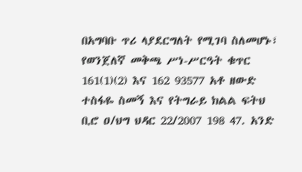በአግባቡ ጥሪ ላያደርግለት የሚገባ ስለመሆኑ፣ የወንጀለኛ መቅጫ ሥነ-ሥርዓት ቁጥር 161(1)(2) እና 162 93577 አቶ ዘውድ ተስፋዬ ስመኝ እና የትግራይ ክልል ፍትህ ቢሮ ዐ/ህግ ህዳር 22/2007 198 47. አንድ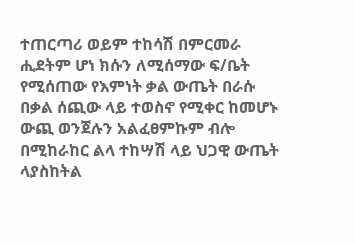ተጠርጣሪ ወይም ተከሳሽ በምርመራ ሒደትም ሆነ ክሱን ለሚሰማው ፍ/ቤት የሚሰጠው የእምነት ቃል ውጤት በራሱ በቃል ሰጪው ላይ ተወስኖ የሚቀር ከመሆኑ ውጪ ወንጀሉን አልፈፀምኩም ብሎ በሚከራከር ልላ ተከሣሽ ላይ ህጋዊ ውጤት ላያስከትል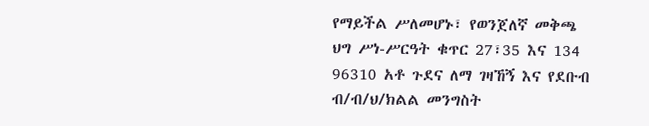የማይችል ሥለመሆኑ፣ የወንጀለኛ መቅጫ ህግ ሥነ-ሥርዓት ቁጥር 27፣35 እና 134 96310 አቶ ጉደና ለማ ገዛኸኝ እና የደቡብ ብ/ብ/ህ/ክልል መንግስት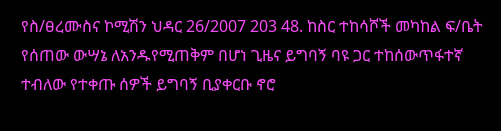የስ/ፀረሙስና ኮሚሽን ህዳር 26/2007 203 48. ከስር ተከሳሾች መካከል ፍ/ቤት የሰጠው ውሣኔ ለአንዱየሚጠቅም በሆነ ጊዜና ይግባኝ ባዩ ጋር ተከሰውጥፋተኛ ተብለው የተቀጡ ሰዎች ይግባኝ ቢያቀርቡ ኖሮ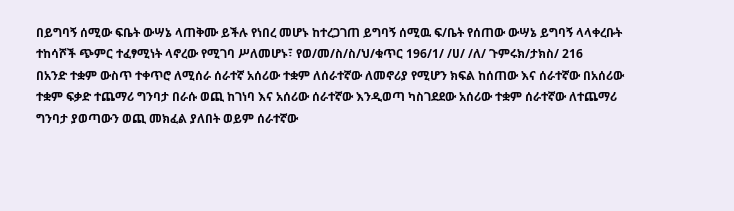በይግባኝ ሰሚው ፍቤት ውሣኔ ላጠቅሙ ይችሉ የነበረ መሆኑ ከተረጋገጠ ይግባኝ ሰሚዉ ፍ/ቤት የሰጠው ውሣኔ ይግባኝ ላላቀረቡት ተከሳሾች ጭምር ተፈፃሚነት ላኖረው የሚገባ ሥለመሆኑ፣ የወ/መ/ስ/ስ/ህ/ቁጥር 196/1/ /ሀ/ /ለ/ ጉምሩክ/ታክስ/ 216
በአንድ ተቋም ውስጥ ተቀጥሮ ለሚሰራ ሰራተኛ አሰሪው ተቋም ለሰራተኛው ለመኖሪያ የሚሆን ክፍል ከሰጠው እና ሰራተኛው በአሰሪው ተቋም ፍቃድ ተጨማሪ ግንባታ በራሱ ወጪ ከገነባ እና አሰሪው ሰራተኛው እንዲወጣ ካስገደደው አሰሪው ተቋም ሰራተኛው ለተጨማሪ ግንባታ ያወጣውን ወጪ መክፈል ያለበት ወይም ሰራተኛው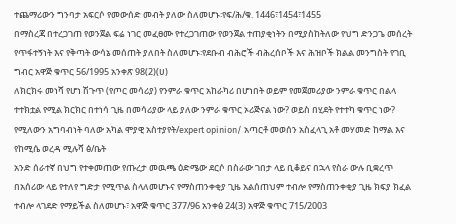ተጨማሪውን ግንባታ አፍርሶ የመውሰድ መብት ያለው ስለመሆኑ፡የፍ/ሕ/ቁ. 1446፣1454፣1455
በማስረጃ በተረጋገጠ የወንጀል ፍሬ ነገር መፈፀሙ የተረጋገጠው የወንጀል ተጠያቂነትን በሚያስከትለው የህግ ድንጋጌ መሰረት የጥፋተኝነት እና የቅጣት ውሳኔ መሰጠት ያለበት ስለመሆኑ፡የደቡብ ብሕሮች ብሕረሰቦች እና ሕዝቦች ክልል መንግስት የገቢ ግብር አዋጅ ቁጥር 56/1995 አንቀጽ 98(2)(ሀ)
ለክርክሩ መነሻ የሆነ ሽጉጥ (የጦር መሳሪያ) የንምራ ቁጥር አከራካሪ በሆነበት ወይም የመጀመሪያው ንምራ ቁጥር በልላ ተተክቷል የሚል ክርክር በተነሳ ጊዜ በመሳሪያው ላይ ያለው ንምራ ቁጥር ኦሪጅናል ነው? ወይስ በሂደት የተተካ ቁጥር ነው? የሚለውን አግባብነት ባለው አካል ሞያዊ አስተያየት/expert opinion/ አጣርቶ መወሰን አስፈላጊ አቶ መሃመድ ከማል እና የከሚሴ ወረዳ ሚሉሻ ፅ/ቤት
አንድ ሰራተኛ በህግ የተቀመጠው የጡረታ መዉጫ ዕድሜው ደርሶ በስራው ገበታ ላይ ቢቆይና በኋላ የስራ ውሉ ቢቋረጥ በአሰሪው ላይ የተለየ ግድታ የሚጥል ስላለመሆኑና የማስጠንቀቂያ ጊዜ አልሰጠህም ተብሎ የማስጠንቀቂያ ጊዜ ክፍያ ክፈል ተብሎ ላገደድ የማይችል ስለመሆኑ፣ አዋጅ ቁጥር 377/96 አንቀፅ 24(3) አዋጅ ቁጥር 715/2003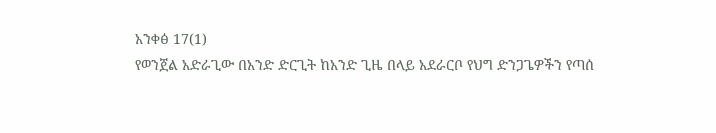አንቀፅ 17(1)
የወንጀል አድራጊው በአንድ ድርጊት ከአንድ ጊዜ በላይ አደራርቦ የህግ ድንጋጌዎችን የጣሰ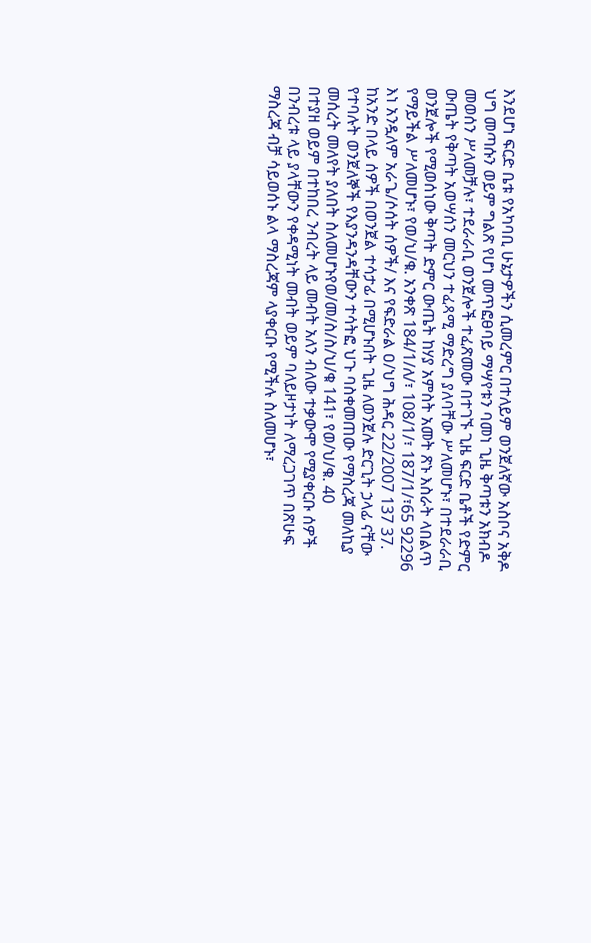እንደሆነ ፍርድ ቤቱ የአካባቢ ሁኔታዎችን ሲመረምር በተለይም ወንጀለኛው አስቦና አቅዶ ህግ መጣሱን ወይም ግልጽ የሆነ መጥፎፀባይ ማሣየቱን ባመነ ጊዜ ቅጣቱን አክብዶ መወሰን ሥለመቻሉ፣ ተደራራቢ ወንጀሎች ተፈጽመው በተገኙ ጊዜ ፍርድ ቤቶች የድምር ውጤት የቅጣት አወሣሰን መርህን ተፈጻሚ ማድረግ ያለባቸው ሥለመሆኑ፣ በተደራራቢ ወንጀሎች የሚወሰነው ቅጣት ድምር ውጤት ከሃያ አምስት አመት ጽኑ እስራት ላበልጥ የማይችል ሥለመሆኑ፣ የወ/ህ/ቁ. አንቀጽ 184/1/ለ/፣ 108/1/፣ 187/1/፣65 92296 እነ አንዷለም አራጌ/ሶሰት ሰዎች/ እና የፍድራል ዐ/ህግ ሕዳር 22/2007 137 37. ከአንድ በላይ ሰዎች በወንጀል ተሳታፊ በሚሆኑበት ጊዜ ለወንጀሉ ድርጊት ኃላፊ ናቸው የተባሉት ወንጀለኞች የእያንዳንዳቸውን ተሳትፎ ህጉ ባስቀመጠው የማስረጃ መለኪያ መሰረት መለየት ያለበት ስለመሆኑየወ/መ/ስ/ስ/ህ/ቁ 141፣ የወ/ህ/ቁ. 40
በተያዘ ወይም በተከበረ ንብረት ላይ መብት አለን ብለው ተቃውሞ የሚያቀርቡ ሰዎች በንብረቱ ላይ ያላቸውን የቀዳሚነት መብት ወይም ባለይዞታነት ለማረጋገጥ በጽሁፍ ማስረጃ ብቻ ሳይወሰኑ ልላ ማስረጃም ላያቀርቡ የሚችሉ ስለመሆኑ፣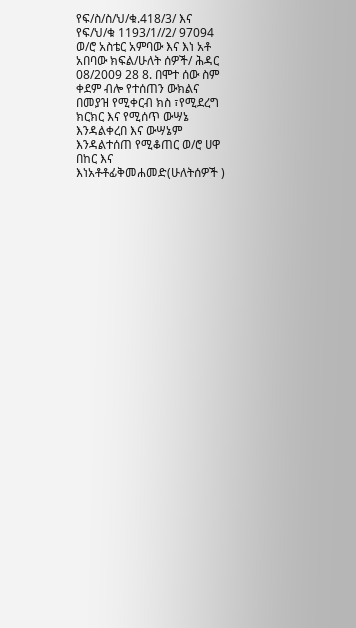የፍ/ስ/ስ/ህ/ቁ.418/3/ እና የፍ/ህ/ቁ 1193/1//2/ 97094 ወ/ሮ አስቴር አምባው እና እነ አቶ አበባው ክፍል/ሁለት ሰዎች/ ሕዳር 08/2009 28 8. በሞተ ሰው ስም ቀደም ብሎ የተሰጠን ውክልና በመያዝ የሚቀርብ ክስ ፣የሚደረግ ክርክር እና የሚሰጥ ውሣኔ እንዳልቀረበ እና ውሣኔም እንዳልተሰጠ የሚቆጠር ወ/ሮ ሀዋ በከር እና እነአቶቶፊቅመሐመድ(ሁለትሰዎች )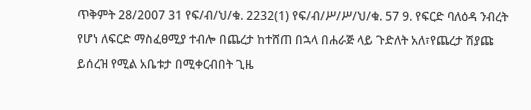ጥቅምት 28/2007 31 የፍ/ብ/ህ/ቁ. 2232(1) የፍ/ብ/ሥ/ሥ/ህ/ቁ. 57 9. የፍርድ ባለዕዳ ንብረት የሆነ ለፍርድ ማስፈፀሚያ ተብሎ በጨረታ ከተሸጠ በኋላ በሐራጅ ላይ ጉድለት አለ፣የጨረታ ሽያጩ ይሰረዝ የሚል አቤቱታ በሚቀርብበት ጊዜ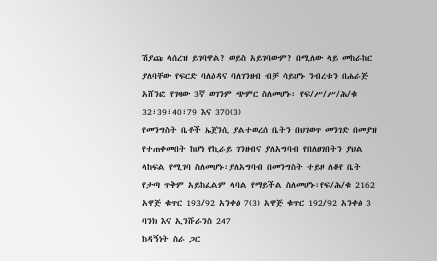ሽያጩ ላሰረዝ ይገባዋል? ወይስ አይገባውም? በሚለው ላይ መከራከር ያለባቸው የፍርድ ባለዕዳና ባለገንዘብ ብቻ ሳይሆኑ ንብረቱን በሐራጅ አሸንፎ የገዛው 3ኛ ወገንም ጭምር ስለመሆኑ፡ የፍ/ሥ/ሥ/ሕ/ቁ 32፣39፣40፣79 እና 370(3)
የመንግስት ቤቶች ኤጀንሲ ያልተወረሰ ቤትን በህገወጥ መንገድ በመያዝ የተጠቀመበት ከሆነ የኪራይ ገንዘብና ያለአግባብ የበለፀገበትን ያህል ላከፍል የሚገባ ስለመሆኑ፡ያለአግባብ በመንግስት ተይዞ ለቆየ ቤት የታጣ ጥቅም አይከፈልም ላባል የማይችል ስለመሆኑ፡የፍ/ሕ/ቁ 2162 አዋጅ ቁጥር 193/92 አንቀፅ 7(3) አዋጅ ቁጥር 192/92 አንቀፅ 3 ባንክ እና ኢንሹራንስ 247
ከዳኝነት ስራ ጋር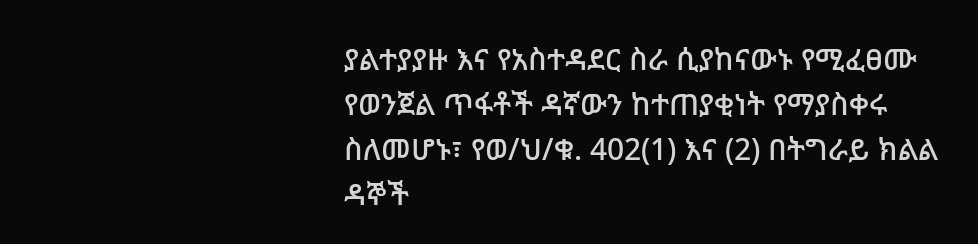ያልተያያዙ እና የአስተዳደር ስራ ሲያከናውኑ የሚፈፀሙ የወንጀል ጥፋቶች ዳኛውን ከተጠያቂነት የማያስቀሩ ስለመሆኑ፣ የወ/ህ/ቁ. 402(1) እና (2) በትግራይ ክልል ዳኞች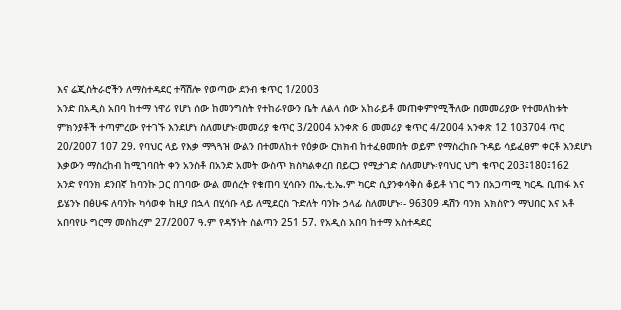እና ሬጂስትራሮችን ለማስተዳደር ተሻሽሎ የወጣው ደንብ ቁጥር 1/2003
አንድ በአዲስ አበባ ከተማ ነዋሪ የሆነ ሰው ከመንግስት የተከራየውን ቤት ለልላ ሰው አከራይቶ መጠቀምየሚችለው በመመሪያው የተመለከቱት ምክንያቶች ተጣምረው የተገኙ እንደሆነ ስለመሆኑ፡መመሪያ ቁጥር 3/2004 አንቀጽ 6 መመሪያ ቁጥር 4/2004 አንቀጽ 12 103704 ጥር 20/2007 107 29. የባህር ላይ የእቃ ማጓጓዝ ውልን በተመለከተ የዕቃው ርክክብ ከተፈፀመበት ወይም የማስረከቡ ጉዳይ ሳይፈፀም ቀርቶ እንደሆነ እቃውን ማስረከብ ከሚገባበት ቀን አንስቶ በአንድ አመት ውስጥ ክስካልቀረበ በይርጋ የሚታገድ ስለመሆኑ፡የባህር ህግ ቁጥር 203፤180፤162
አንድ የባንክ ደንበኛ ከባንኩ ጋር በገባው ውል መሰረት የቁጠባ ሂሳቡን በኤ.ቲ.ኤ.ም ካርድ ሲያንቀሳቅስ ቆይቶ ነገር ግን በአጋጣሚ ካርዱ ቢጠፋ እና ይሄንኑ በፅሁፍ ለባንኩ ካሳወቀ ከዚያ በኋላ በሂሳቡ ላይ ለሚደርስ ጉድለት ባንኩ ኃላፊ ስለመሆኑ፡- 96309 ዳሽን ባንክ አክስዮን ማህበር እና አቶ አበባየሁ ግርማ መስከረም 27/2007 ዓ.ም የዳኝነት ስልጣን 251 57. የአዲስ አበባ ከተማ አስተዳደር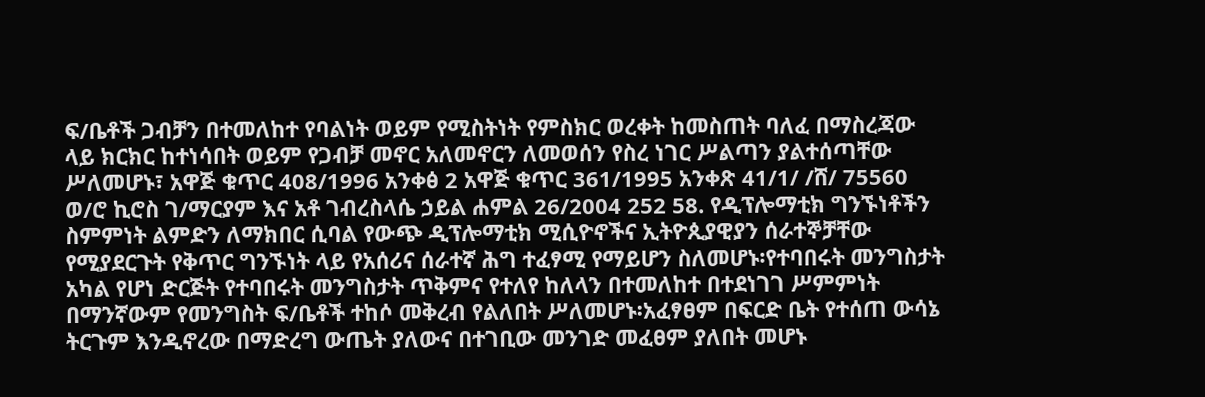ፍ/ቤቶች ጋብቻን በተመለከተ የባልነት ወይም የሚስትነት የምስክር ወረቀት ከመስጠት ባለፈ በማስረጃው ላይ ክርክር ከተነሳበት ወይም የጋብቻ መኖር አለመኖርን ለመወሰን የስረ ነገር ሥልጣን ያልተሰጣቸው ሥለመሆኑ፣ አዋጅ ቁጥር 408/1996 አንቀፅ 2 አዋጅ ቁጥር 361/1995 አንቀጽ 41/1/ /ሸ/ 75560 ወ/ሮ ኪሮስ ገ/ማርያም እና አቶ ገብረስላሴ ኃይል ሐምል 26/2004 252 58. የዲፕሎማቲክ ግንኙነቶችን ስምምነት ልምድን ለማክበር ሲባል የውጭ ዲፕሎማቲክ ሚሲዮኖችና ኢትዮጲያዊያን ሰራተኞቻቸው የሚያደርጉት የቅጥር ግንኙነት ላይ የአሰሪና ሰራተኛ ሕግ ተፈፃሚ የማይሆን ስለመሆኑ፡የተባበሩት መንግስታት አካል የሆነ ድርጅት የተባበሩት መንግስታት ጥቅምና የተለየ ከለላን በተመለከተ በተደነገገ ሥምምነት በማንኛውም የመንግስት ፍ/ቤቶች ተከሶ መቅረብ የልለበት ሥለመሆኑ፡አፈፃፀም በፍርድ ቤት የተሰጠ ውሳኔ ትርጉም እንዲኖረው በማድረግ ውጤት ያለውና በተገቢው መንገድ መፈፀም ያለበት መሆኑ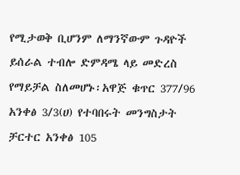የሚታወቅ ቢሆንም ለማንኛውም ጉዳዮች ይሰራል ተብሎ ድምዳሜ ላይ መድረስ የማይቻል ስለመሆኑ፡አዋጅ ቁጥር 377/96 አንቀፅ 3/3(ሀ) የተባበሩት መንግስታት ቻርተር አንቀፅ 105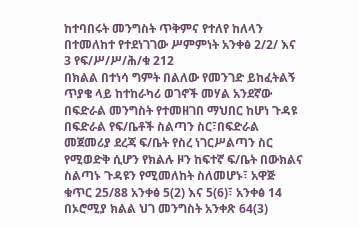ከተባበሩት መንግስት ጥቅምና የተለየ ከለላን በተመለከተ የተደነገገው ሥምምነት አንቀፅ 2/2/ እና 3 የፍ/ሥ/ሥ/ሕ/ቁ 212
በክልል በተነሳ ግምት በልለው የመንገድ ይከፈትልኝ ጥያቄ ላይ ከተከራካሪ ወገኖች መሃል አንደኛው በፍድራል መንግስት የተመዘገበ ማህበር ከሆነ ጉዳዩ በፍድራል የፍ/ቤቶች ስልጣን ስር፣በፍድራል መጀመሪያ ደረጃ ፍ/ቤት የስረ ነገርሥልጣን ስር የሚወድቅ ሲሆን የክልሉ ዞን ከፍተኛ ፍ/ቤት በውክልና ስልጣኑ ጉዳዩን የሚመለከት ስለመሆኑ፣ አዋጅ ቁጥር 25/88 አንቀፅ 5(2) እና 5(6)፣ አንቀፅ 14 በኦሮሚያ ክልል ህገ መንግስት አንቀጽ 64(3)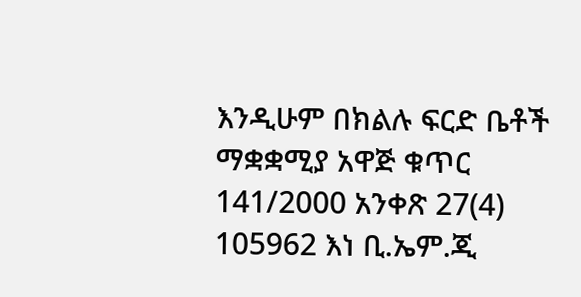እንዲሁም በክልሉ ፍርድ ቤቶች ማቋቋሚያ አዋጅ ቁጥር 141/2000 አንቀጽ 27(4) 105962 እነ ቢ.ኤም.ጂ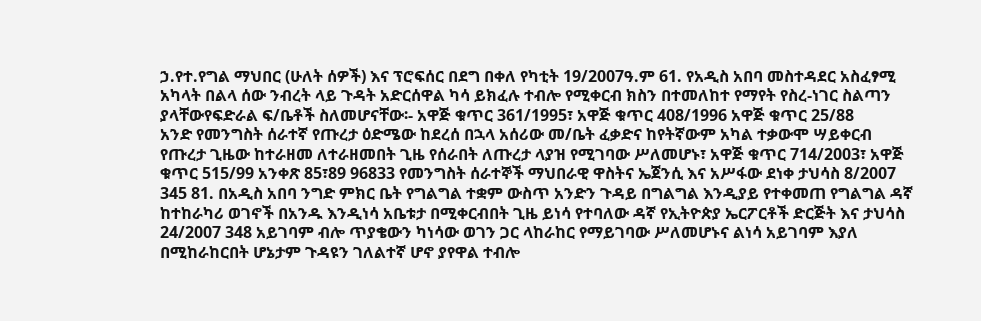ኃ.የተ.የግል ማህበር (ሁለት ሰዎች) እና ፕሮፍሰር በደግ በቀለ የካቲት 19/2007ዓ.ም 61. የአዲስ አበባ መስተዳደር አስፈፃሚ አካላት በልላ ሰው ንብረት ላይ ጉዳት አድርሰዋል ካሳ ይክፈሉ ተብሎ የሚቀርብ ክስን በተመለከተ የማየት የስረ-ነገር ስልጣን ያላቸውየፍድራል ፍ/ቤቶች ስለመሆናቸው፡- አዋጅ ቁጥር 361/1995፣ አዋጅ ቁጥር 408/1996 አዋጅ ቁጥር 25/88
አንድ የመንግስት ሰራተኛ የጡረታ ዕድሜው ከደረሰ በኋላ አሰሪው መ/ቤት ፈቃድና ከየትኛውም አካል ተቃውሞ ሣይቀርብ የጡረታ ጊዜው ከተራዘመ ለተራዘመበት ጊዜ የሰራበት ለጡረታ ላያዝ የሚገባው ሥለመሆኑ፣ አዋጅ ቁጥር 714/2003፣ አዋጅ ቁጥር 515/99 አንቀጽ 85፣89 96833 የመንግስት ሰራተኞች ማህበራዊ ዋስትና ኤጀንሲ እና አሥፋው ደነቀ ታህሳስ 8/2007 345 81. በአዲስ አበባ ንግድ ምክር ቤት የግልግል ተቋም ውስጥ አንድን ጉዳይ በግልግል እንዲያይ የተቀመጠ የግልግል ዳኛ ከተከራካሪ ወገኖች በአንዱ እንዲነሳ አቤቱታ በሚቀርብበት ጊዜ ይነሳ የተባለው ዳኛ የኢትዮጵያ ኤርፖርቶች ድርጅት እና ታህሳስ 24/2007 348 አይገባም ብሎ ጥያቄውን ካነሳው ወገን ጋር ላከራከር የማይገባው ሥለመሆኑና ልነሳ አይገባም እያለ በሚከራከርበት ሆኔታም ጉዳዩን ገለልተኛ ሆኖ ያየዋል ተብሎ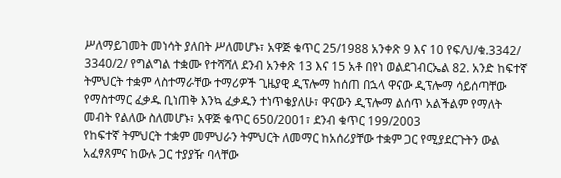ሥለማይገመት መነሳት ያለበት ሥለመሆኑ፣ አዋጅ ቁጥር 25/1988 አንቀጽ 9 እና 10 የፍ/ህ/ቁ.3342/ 3340/2/ የግልግል ተቋሙ የተሻሻለ ደንብ አንቀጽ 13 እና 15 አቶ በየነ ወልደገብርኤል 82. አንድ ከፍተኛ ትምህርት ተቋም ላስተማራቸው ተማሪዎች ጊዜያዊ ዲፕሎማ ከሰጠ በኋላ ዋናው ዲፕሎማ ሳይሰጣቸው የማስተማር ፈቃዱ ቢነጠቅ እንኳ ፈቃዱን ተነጥቄያለሁ፣ ዋናውን ዲፕሎማ ልሰጥ አልችልም የማለት መብት የልለው ስለመሆኑ፣ አዋጅ ቁጥር 650/2001፣ ደንብ ቁጥር 199/2003
የከፍተኛ ትምህርት ተቋም መምህራን ትምህርት ለመማር ከአሰሪያቸው ተቋም ጋር የሚያደርጉትን ውል አፈፃጸምና ከውሉ ጋር ተያያዥ ባላቸው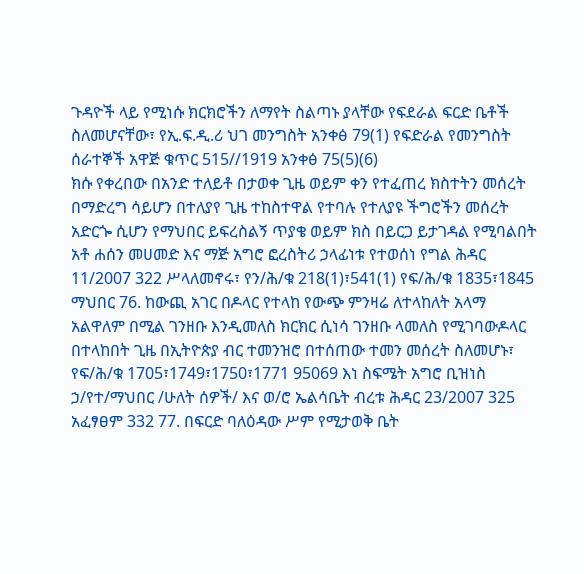ጉዳዮች ላይ የሚነሱ ክርክሮችን ለማየት ስልጣኑ ያላቸው የፍደራል ፍርድ ቤቶች ስለመሆናቸው፣ የኢ.ፍ.ዲ.ሪ ህገ መንግስት አንቀፅ 79(1) የፍድራል የመንግስት ሰራተኞች አዋጅ ቁጥር 515//1919 አንቀፅ 75(5)(6)
ክሱ የቀረበው በአንድ ተለይቶ በታወቀ ጊዜ ወይም ቀን የተፈጠረ ክስተትን መሰረት በማድረግ ሳይሆን በተለያየ ጊዜ ተከስተዋል የተባሉ የተለያዩ ችግሮችን መሰረት አድርጐ ሲሆን የማህበር ይፍረስልኝ ጥያቄ ወይም ክስ በይርጋ ይታገዳል የሚባልበት አቶ ሐሰን መሀመድ እና ማጅ አግሮ ፎረስትሪ ኃላፊነቱ የተወሰነ የግል ሕዳር 11/2007 322 ሥላለመኖሩ፣ የን/ሕ/ቁ 218(1)፣541(1) የፍ/ሕ/ቁ 1835፣1845 ማህበር 76. ከውጪ አገር በዶላር የተላከ የውጭ ምንዛሬ ለተላከለት አላማ አልዋለም በሚል ገንዘቡ እንዲመለስ ክርክር ሲነሳ ገንዘቡ ላመለስ የሚገባውዶላር በተላከበት ጊዜ በኢትዮጵያ ብር ተመንዝሮ በተሰጠው ተመን መሰረት ስለመሆኑ፣ የፍ/ሕ/ቁ 1705፣1749፣1750፣1771 95069 እነ ስፍሜት አግሮ ቢዝነስ ኃ/የተ/ማህበር /ሁለት ሰዎች/ እና ወ/ሮ ኤልሳቤት ብረቱ ሕዳር 23/2007 325 አፈፃፀም 332 77. በፍርድ ባለዕዳው ሥም የሚታወቅ ቤት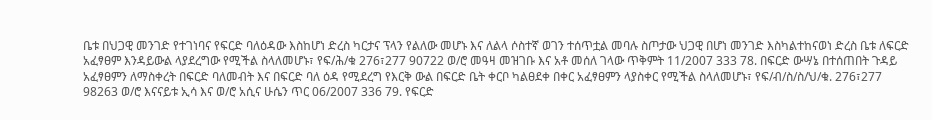ቤቱ በህጋዊ መንገድ የተገነባና የፍርድ ባለዕዳው እስከሆነ ድረስ ካርታና ፕላን የልለው መሆኑ እና ለልላ ሶስተኛ ወገን ተሰጥቷል መባሉ ስጦታው ህጋዊ በሆነ መንገድ እስካልተከናወነ ድረስ ቤቱ ለፍርድ አፈፃፀም እንዳይውል ላያደረግው የሚችል ስላለመሆኑ፣ የፍ/ሕ/ቁ 276፣277 90722 ወ/ሮ መዓዛ መዝገቡ እና አቶ መሰለ ገላው ጥቅምት 11/2007 333 78. በፍርድ ውሣኔ በተሰጠበት ጉዳይ አፈፃፀምን ለማስቀረት በፍርድ ባለመብት እና በፍርድ ባለ ዕዳ የሚደረግ የእርቅ ውል በፍርድ ቤት ቀርቦ ካልፀደቀ በቀር አፈፃፀምን ላያስቀር የሚችል ስላለመሆኑ፣ የፍ/ብ/ስ/ስ/ህ/ቁ. 276፣277 98263 ወ/ሮ እናናይቱ ኢሳ እና ወ/ሮ አሲና ሁሴን ጥር 06/2007 336 79. የፍርድ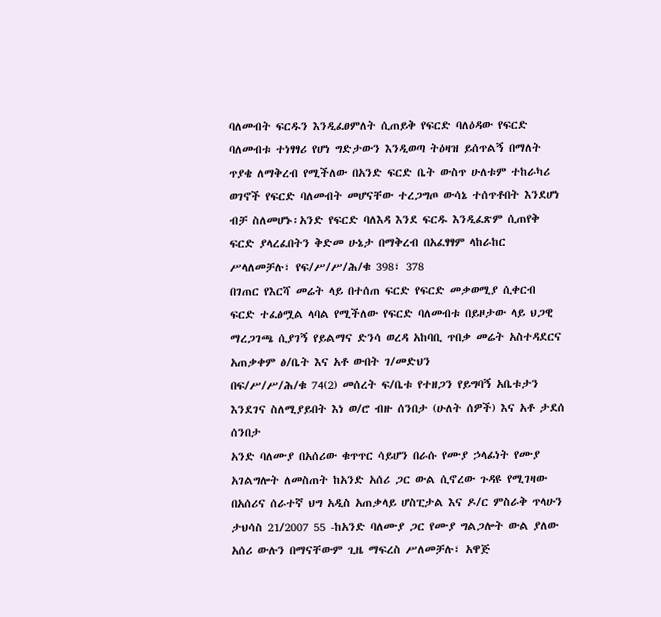ባለመብት ፍርዱን እንዲፈፀምለት ሲጠይቅ የፍርድ ባለዕዳው የፍርድ ባለመብቱ ተነፃፃሪ የሆነ ግድታውን እንዲወጣ ትዕዛዝ ይሰጥልኝ በማለት ጥያቄ ለማቅረብ የሚችለው በአንድ ፍርድ ቤት ውስጥ ሁለቱም ተከራካሪ ወገኖች የፍርድ ባለመብት መሆናቸው ተረጋግጦ ውሳኔ ተሰጥቶበት እንደሆነ ብቻ ስለመሆኑ፡አንድ የፍርድ ባለእዳ እንደ ፍርዱ እንዲፈጽም ሲጠየቅ ፍርድ ያላረፈበትን ቅድመ ሁኔታ በማቅረብ በአፈፃፃም ላከራከር ሥላለመቻሉ፣ የፍ/ሥ/ሥ/ሕ/ቁ 398፣ 378
በገጠር የእርሻ መሬት ላይ በተሰጠ ፍርድ የፍርድ መቃወሚያ ሲቀርብ ፍርድ ተፈፅሟል ላባል የሚችለው የፍርድ ባለመብቱ በይዞታው ላይ ህጋዊ ማረጋገጫ ሲያገኝ የይልማና ድንሳ ወረዳ አከባቢ ጥበቃ መሬት አስተዳደርና አጠቃቀም ፅ/ቤት እና አቶ ውበት ገ/መድህን
በፍ/ሥ/ሥ/ሕ/ቁ 74(2) መሰረት ፍ/ቤቱ የተዘጋን የይግባኝ አቤቱታን እንደገና ስለሚያይበት እነ ወ/ሮ ብዙ ሰንበታ (ሁለት ሰዎች) እና አቶ ታደሰ ሰንበታ
አንድ ባለሙያ በአሰሪው ቁጥጥር ሳይሆን በራሱ የሙያ ኃላፊነት የሙያ አገልግሎት ለመስጠት ከአንድ አሰሪ ጋር ውል ሲኖረው ጉዳዩ የሚገዛው በአሰሪና ሰራተኛ ህግ አዲስ አጠቃላይ ሆስፒታል እና ዶ/ር ምስራቅ ጥላሁን ታህሳስ 21/2007 55 -ከአንድ ባለሙያ ጋር የሙያ ግልጋሎት ውል ያለው አሰሪ ውሉን በማናቸውም ጊዜ ማፍረስ ሥለመቻሉ፣ አዋጅ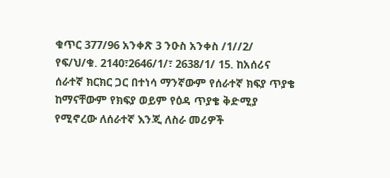ቁጥር 377/96 አንቀጽ 3 ንዑስ አንቀስ /1//2/ የፍ/ህ/ቁ. 2140፣2646/1/፣ 2638/1/ 15. ከአሰሪና ሰራተኛ ክርክር ጋር በተነሳ ማንኛውም የሰራተኛ ክፍያ ጥያቄ ከማናቸውም የክፍያ ወይም የዕዳ ጥያቄ ቅድሚያ የሚኖረው ለሰራተኛ እንጂ ለስራ መሪዎች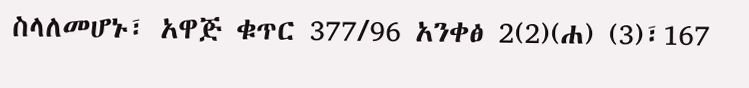ስላለመሆኑ፣ አዋጅ ቁጥር 377/96 አንቀፅ 2(2)(ሐ) (3)፣167